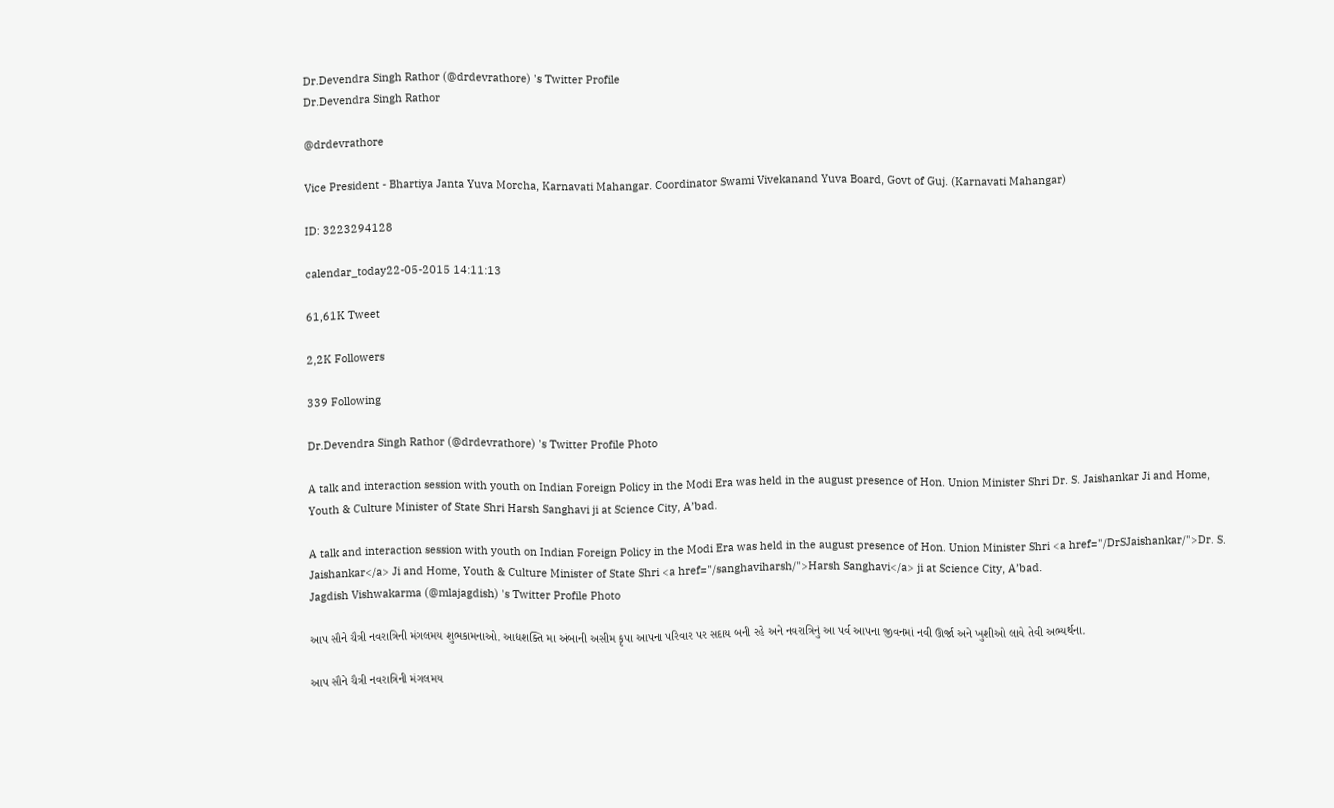Dr.Devendra Singh Rathor (@drdevrathore) 's Twitter Profile
Dr.Devendra Singh Rathor

@drdevrathore

Vice President - Bhartiya Janta Yuva Morcha, Karnavati Mahangar. Coordinator Swami Vivekanand Yuva Board, Govt of Guj. (Karnavati Mahangar)

ID: 3223294128

calendar_today22-05-2015 14:11:13

61,61K Tweet

2,2K Followers

339 Following

Dr.Devendra Singh Rathor (@drdevrathore) 's Twitter Profile Photo

A talk and interaction session with youth on Indian Foreign Policy in the Modi Era was held in the august presence of Hon. Union Minister Shri Dr. S. Jaishankar Ji and Home, Youth & Culture Minister of State Shri Harsh Sanghavi ji at Science City, A’bad.

A talk and interaction session with youth on Indian Foreign Policy in the Modi Era was held in the august presence of Hon. Union Minister Shri <a href="/DrSJaishankar/">Dr. S. Jaishankar</a> Ji and Home, Youth & Culture Minister of State Shri <a href="/sanghaviharsh/">Harsh Sanghavi</a> ji at Science City, A’bad.
Jagdish Vishwakarma (@mlajagdish) 's Twitter Profile Photo

આપ સૌને ચૈત્રી નવરાત્રિની મંગલમય શુભકામનાઓ. આદ્યશક્તિ મા અંબાની અસીમ કૃપા આપના પરિવાર પર સદાય બની રહે અને નવરાત્રિનું આ પર્વ આપના જીવનમાં નવી ઊર્જા અને ખુશીઓ લાવે તેવી અભ્યર્થના.

આપ સૌને ચૈત્રી નવરાત્રિની મંગલમય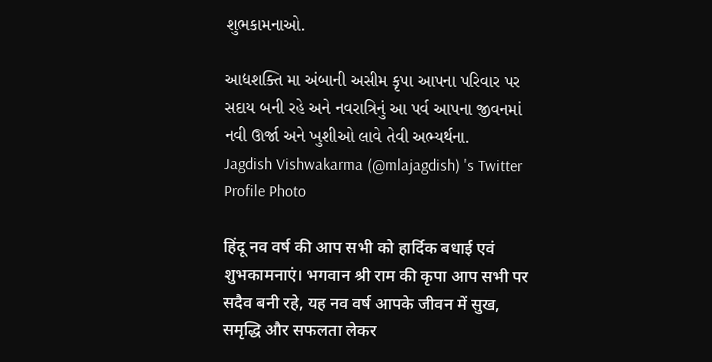શુભકામનાઓ.

આદ્યશક્તિ મા અંબાની અસીમ કૃપા આપના પરિવાર પર સદાય બની રહે અને નવરાત્રિનું આ પર્વ આપના જીવનમાં નવી ઊર્જા અને ખુશીઓ લાવે તેવી અભ્યર્થના.
Jagdish Vishwakarma (@mlajagdish) 's Twitter Profile Photo

हिंदू नव वर्ष की आप सभी को हार्दिक बधाई एवं शुभकामनाएं। भगवान श्री राम की कृपा आप सभी पर सदैव बनी रहे, यह नव वर्ष आपके जीवन में सुख, समृद्धि और सफलता लेकर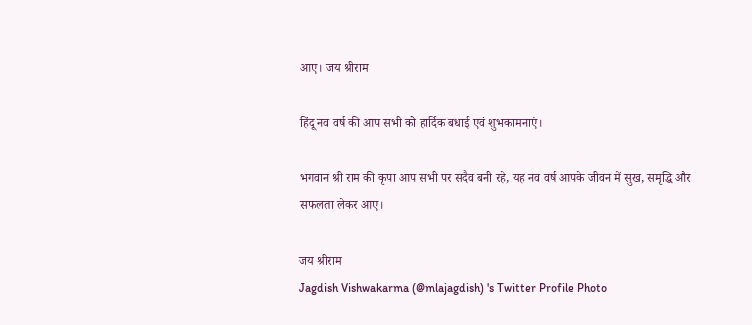आए। जय श्रीराम

हिंदू नव वर्ष की आप सभी को हार्दिक बधाई एवं शुभकामनाएं।

भगवान श्री राम की कृपा आप सभी पर सदैव बनी रहे, यह नव वर्ष आपके जीवन में सुख, समृद्धि और सफलता लेकर आए।

जय श्रीराम
Jagdish Vishwakarma (@mlajagdish) 's Twitter Profile Photo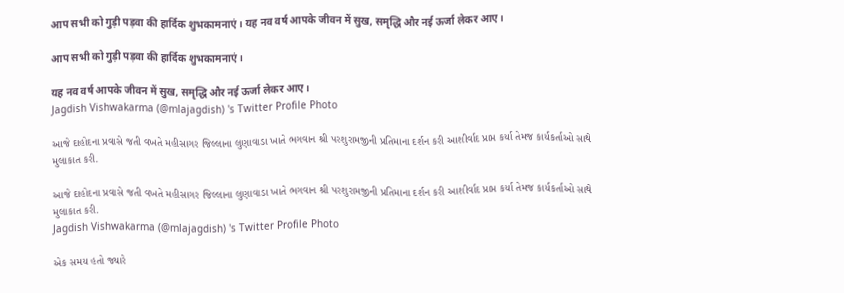आप सभी को गुड़ी पड़वा की हार्दिक शुभकामनाएं। यह नव वर्ष आपके जीवन में सुख, समृद्धि और नई ऊर्जा लेकर आए।

आप सभी को गुड़ी पड़वा की हार्दिक शुभकामनाएं।

यह नव वर्ष आपके जीवन में सुख, समृद्धि और नई ऊर्जा लेकर आए।
Jagdish Vishwakarma (@mlajagdish) 's Twitter Profile Photo

આજે દાહોદના પ્રવાસે જતી વખતે મહીસાગર જિલ્લાના લુણાવાડા ખાતે ભગવાન શ્રી પરશુરામજીની પ્રતિમાના દર્શન કરી આશીર્વાદ પ્રાપ્ત કર્યા તેમજ કાર્યકર્તાઓ સાથે મુલાકાત કરી.

આજે દાહોદના પ્રવાસે જતી વખતે મહીસાગર જિલ્લાના લુણાવાડા ખાતે ભગવાન શ્રી પરશુરામજીની પ્રતિમાના દર્શન કરી આશીર્વાદ પ્રાપ્ત કર્યા તેમજ કાર્યકર્તાઓ સાથે મુલાકાત કરી.
Jagdish Vishwakarma (@mlajagdish) 's Twitter Profile Photo

એક સમય હતો જ્યારે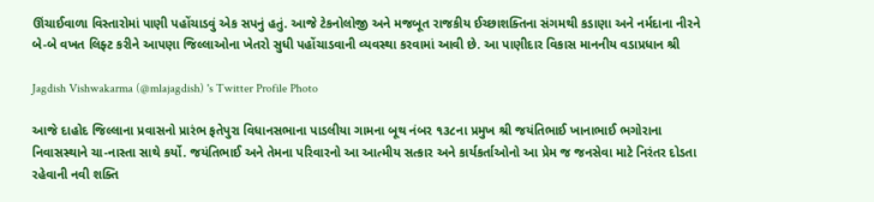ઊંચાઈવાળા વિસ્તારોમાં પાણી પહોંચાડવું એક સપનું હતું. આજે ટેકનોલોજી અને મજબૂત રાજકીય ઈચ્છાશક્તિના સંગમથી કડાણા અને નર્મદાના નીરને બે-બે વખત લિફ્ટ કરીને આપણા જિલ્લાઓના ખેતરો સુધી પહોંચાડવાની વ્યવસ્થા કરવામાં આવી છે. આ પાણીદાર વિકાસ માનનીય વડાપ્રધાન શ્રી

Jagdish Vishwakarma (@mlajagdish) 's Twitter Profile Photo

આજે દાહોદ જિલ્લાના પ્રવાસનો પ્રારંભ ફતેપુરા વિધાનસભાના પાડલીયા ગામના બૂથ નંબર ૧૩૮ના પ્રમુખ શ્રી જયંતિભાઈ ખાનાભાઈ ભગોરાના નિવાસસ્થાને ચા-નાસ્તા સાથે કર્યો. જયંતિભાઈ અને તેમના પરિવારનો આ આત્મીય સત્કાર અને કાર્યકર્તાઓનો આ પ્રેમ જ જનસેવા માટે નિરંતર દોડતા રહેવાની નવી શક્તિ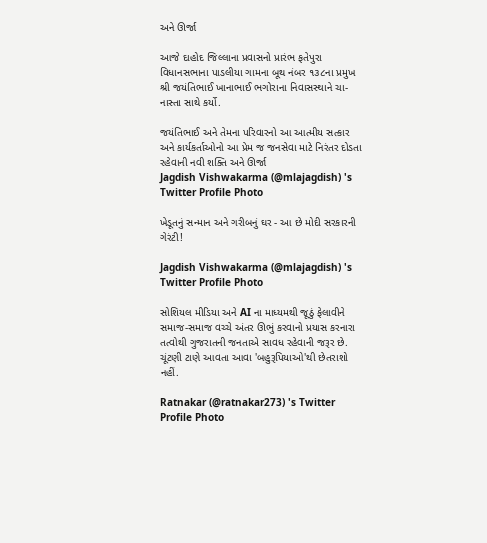અને ઊર્જા

આજે દાહોદ જિલ્લાના પ્રવાસનો પ્રારંભ ફતેપુરા વિધાનસભાના પાડલીયા ગામના બૂથ નંબર ૧૩૮ના પ્રમુખ શ્રી જયંતિભાઈ ખાનાભાઈ ભગોરાના નિવાસસ્થાને ચા-નાસ્તા સાથે કર્યો.

જયંતિભાઈ અને તેમના પરિવારનો આ આત્મીય સત્કાર અને કાર્યકર્તાઓનો આ પ્રેમ જ જનસેવા માટે નિરંતર દોડતા રહેવાની નવી શક્તિ અને ઊર્જા
Jagdish Vishwakarma (@mlajagdish) 's Twitter Profile Photo

ખેડૂતનું સન્માન અને ગરીબનું ઘર - આ છે મોદી સરકારની ગેરંટી!

Jagdish Vishwakarma (@mlajagdish) 's Twitter Profile Photo

સોશિયલ મીડિયા અને AI ના માધ્યમથી જૂઠું ફેલાવીને સમાજ-સમાજ વચ્ચે અંતર ઊભું કરવાનો પ્રયાસ કરનારા તત્વોથી ગુજરાતની જનતાએ સાવધ રહેવાની જરૂર છે. ચૂંટણી ટાણે આવતા આવા 'બહુરૂપિયાઓ'થી છેતરાશો નહીં.

Ratnakar (@ratnakar273) 's Twitter Profile Photo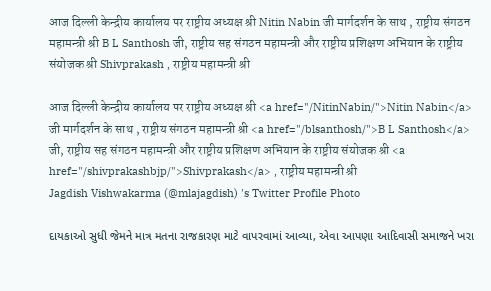आज दिल्ली केन्द्रीय कार्यालय पर राष्ट्रीय अध्यक्ष श्री Nitin Nabin जी मार्गदर्शन के साथ , राष्ट्रीय संगठन महामन्त्री श्री B L Santhosh जी, राष्ट्रीय सह संगठन महामन्त्री और राष्ट्रीय प्रशिक्षण अभियान के राष्ट्रीय संयोजक श्री Shivprakash , राष्ट्रीय महामन्त्री श्री

आज दिल्ली केन्द्रीय कार्यालय पर राष्ट्रीय अध्यक्ष श्री <a href="/NitinNabin/">Nitin Nabin</a> जी मार्गदर्शन के साथ , राष्ट्रीय संगठन महामन्त्री श्री <a href="/blsanthosh/">B L Santhosh</a> जी, राष्ट्रीय सह संगठन महामन्त्री और राष्ट्रीय प्रशिक्षण अभियान के राष्ट्रीय संयोजक श्री <a href="/shivprakashbjp/">Shivprakash</a> , राष्ट्रीय महामन्त्री श्री
Jagdish Vishwakarma (@mlajagdish) 's Twitter Profile Photo

દાયકાઓ સુધી જેમને માત્ર મતના રાજકારણ માટે વાપરવામાં આવ્યા, એવા આપણા આદિવાસી સમાજને ખરા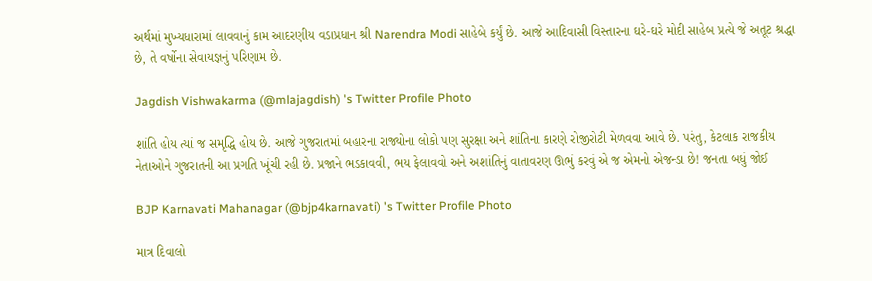અર્થમાં મુખ્યધારામાં લાવવાનું કામ આદરણીય વડાપ્રધાન શ્રી Narendra Modi સાહેબે કર્યું છે. આજે આદિવાસી વિસ્તારના ઘરે-ઘરે મોદી સાહેબ પ્રત્યે જે અતૂટ શ્રદ્ધા છે, તે વર્ષોના સેવાયજ્ઞનું પરિણામ છે.

Jagdish Vishwakarma (@mlajagdish) 's Twitter Profile Photo

શાંતિ હોય ત્યાં જ સમૃદ્ધિ હોય છે. આજે ગુજરાતમાં બહારના રાજ્યોના લોકો પણ સુરક્ષા અને શાંતિના કારણે રોજીરોટી મેળવવા આવે છે. પરંતુ, કેટલાક રાજકીય નેતાઓને ગુજરાતની આ પ્રગતિ ખૂંચી રહી છે. પ્રજાને ભડકાવવી, ભય ફેલાવવો અને અશાંતિનું વાતાવરણ ઊભું કરવું એ જ એમનો એજન્ડા છે! જનતા બધું જોઈ

BJP Karnavati Mahanagar (@bjp4karnavati) 's Twitter Profile Photo

માત્ર દિવાલો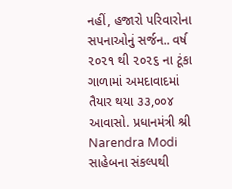નહીં, હજારો પરિવારોના સપનાઓનું સર્જન.. વર્ષ ૨૦૨૧ થી ૨૦૨૬ ના ટૂંકા ગાળામાં અમદાવાદમાં તૈયાર થયા ૩૩,૦૦૪ આવાસો. પ્રધાનમંત્રી શ્રી Narendra Modi સાહેબના સંકલ્પથી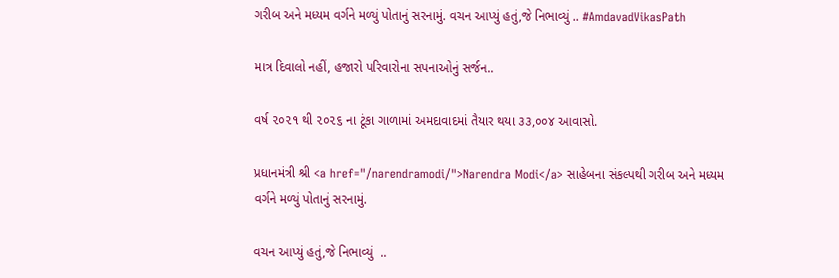ગરીબ અને મધ્યમ વર્ગને મળ્યું પોતાનું સરનામું. વચન આપ્યું હતું,જે નિભાવ્યું .. #AmdavadVikasPath

માત્ર દિવાલો નહીં, હજારો પરિવારોના સપનાઓનું સર્જન..

વર્ષ ૨૦૨૧ થી ૨૦૨૬ ના ટૂંકા ગાળામાં અમદાવાદમાં તૈયાર થયા ૩૩,૦૦૪ આવાસો.

પ્રધાનમંત્રી શ્રી <a href="/narendramodi/">Narendra Modi</a> સાહેબના સંકલ્પથી ગરીબ અને મધ્યમ વર્ગને મળ્યું પોતાનું સરનામું.

વચન આપ્યું હતું,જે નિભાવ્યું  ..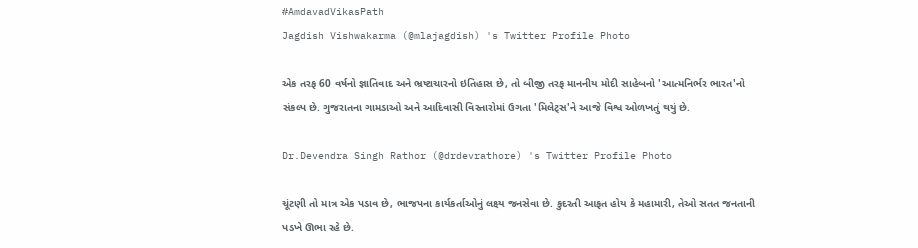#AmdavadVikasPath
Jagdish Vishwakarma (@mlajagdish) 's Twitter Profile Photo

એક તરફ 60 વર્ષનો જ્ઞાતિવાદ અને ભ્રષ્ટાચારનો ઇતિહાસ છે, તો બીજી તરફ માનનીય મોદી સાહેબનો 'આત્મનિર્ભર ભારત'નો સંકલ્પ છે. ગુજરાતના ગામડાઓ અને આદિવાસી વિસ્તારોમાં ઉગતા 'મિલેટ્સ'ને આજે વિશ્વ ઓળખતું થયું છે.

Dr.Devendra Singh Rathor (@drdevrathore) 's Twitter Profile Photo

ચૂંટણી તો માત્ર એક પડાવ છે, ભાજપના કાર્યકર્તાઓનું લક્ષ્ય જનસેવા છે. કુદરતી આફત હોય કે મહામારી, તેઓ સતત જનતાની પડખે ઊભા રહે છે.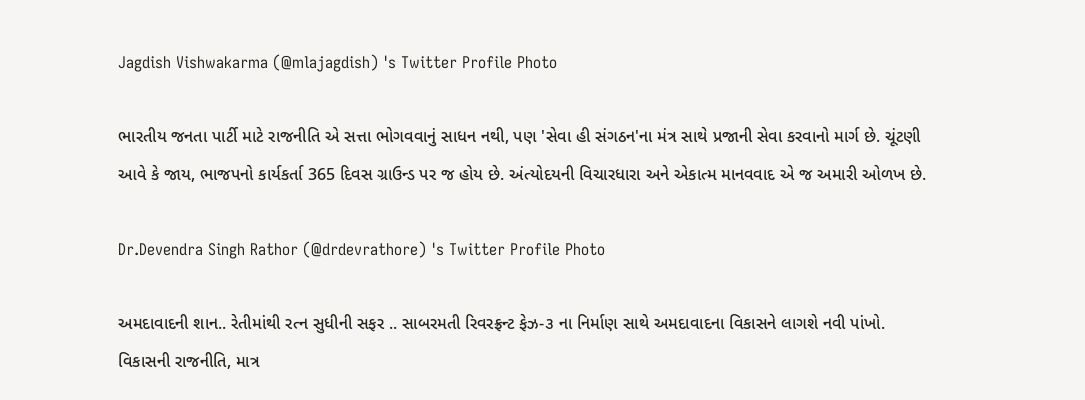Jagdish Vishwakarma (@mlajagdish) 's Twitter Profile Photo

ભારતીય જનતા પાર્ટી માટે રાજનીતિ એ સત્તા ભોગવવાનું સાધન નથી, પણ 'સેવા હી સંગઠન'ના મંત્ર સાથે પ્રજાની સેવા કરવાનો માર્ગ છે. ચૂંટણી આવે કે જાય, ભાજપનો કાર્યકર્તા 365 દિવસ ગ્રાઉન્ડ પર જ હોય છે. અંત્યોદયની વિચારધારા અને એકાત્મ માનવવાદ એ જ અમારી ઓળખ છે.

Dr.Devendra Singh Rathor (@drdevrathore) 's Twitter Profile Photo

અમદાવાદની શાન.. રેતીમાંથી રત્ન સુધીની સફર .. સાબરમતી રિવરફ્રન્ટ ફેઝ-૩ ના નિર્માણ સાથે અમદાવાદના વિકાસને લાગશે નવી પાંખો. વિકાસની રાજનીતિ, માત્ર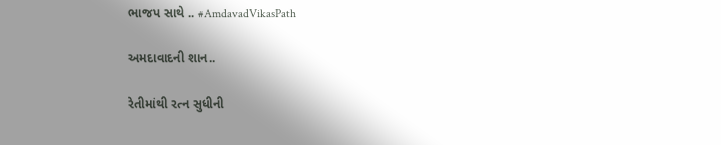ભાજપ સાથે .. #AmdavadVikasPath

અમદાવાદની શાન..

રેતીમાંથી રત્ન સુધીની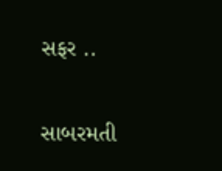સફર ..

સાબરમતી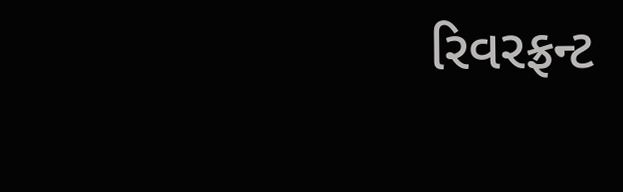રિવરફ્રન્ટ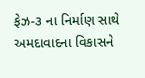ફેઝ-૩ ના નિર્માણ સાથે અમદાવાદના વિકાસને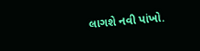લાગશે નવી પાંખો.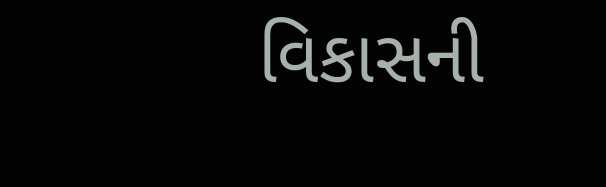વિકાસની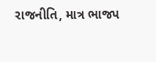રાજનીતિ, માત્ર ભાજપ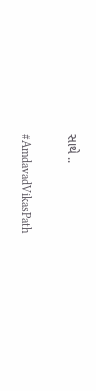સાથે ..

#AmdavadVikasPath